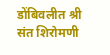डोंबिवलीत श्री संत शिरोमणी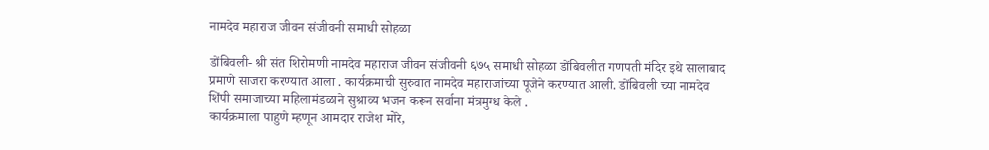नामदेव महाराज जीवन संजीवनी समाधी सोहळा

डोंबिवली- श्री संत शिरोमणी नामदेव महाराज जीवन संजीवनी ६७५ समाधी सोहळा डोंबिवलीत गणपती मंदिर इथे सालाबाद प्रमाणे साजरा करण्यात आला . कार्यक्रमाची सुरुवात नामदेव महाराजांच्या पूजेने करण्यात आली. डोंबिवली च्या नामदेव शिंपी समाजाच्या महिलामंडळाने सुश्राव्य भजन करून सर्वाना मंत्रमुग्ध केले .
कार्यक्रमाला पाहुणे म्हणून आमदार राजेश मोरे,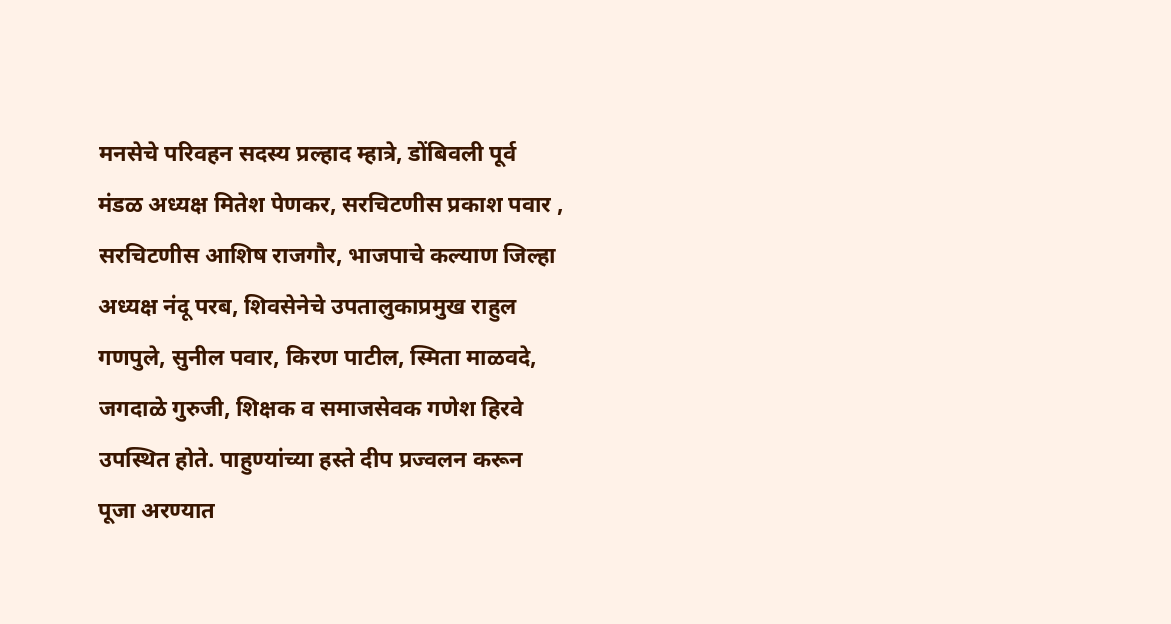मनसेचे परिवहन सदस्य प्रल्हाद म्हात्रे, डोंबिवली पूर्व मंडळ अध्यक्ष मितेश पेणकर, सरचिटणीस प्रकाश पवार , सरचिटणीस आशिष राजगौर, भाजपाचे कल्याण जिल्हा अध्यक्ष नंदू परब, शिवसेनेचे उपतालुकाप्रमुख राहुल गणपुले, सुनील पवार, किरण पाटील, स्मिता माळवदे, जगदाळे गुरुजी, शिक्षक व समाजसेवक गणेश हिरवे उपस्थित होते. पाहुण्यांच्या हस्ते दीप प्रज्वलन करून पूजा अरण्यात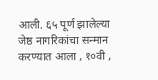आली. ६५ पूर्ण झालेल्या जेष्ठ नागरिकांचा सन्मान करण्यात आला , १०वी ,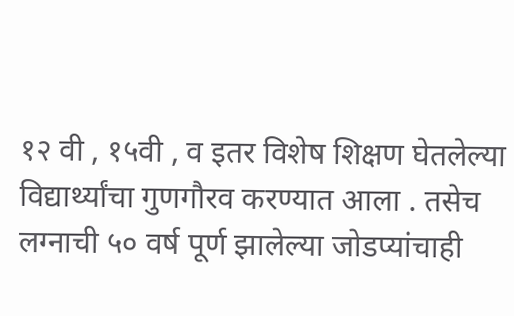१२ वी , १५वी , व इतर विशेष शिक्षण घेतलेल्या विद्यार्थ्यांचा गुणगौरव करण्यात आला . तसेच लग्नाची ५० वर्ष पूर्ण झालेल्या जोडप्यांचाही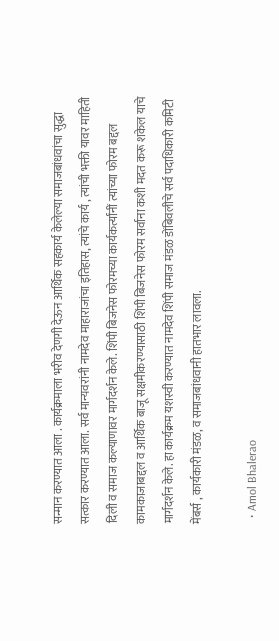सन्मान करण्यात आला . कार्यक्रमाला भरीव देणगी देऊन आर्थिक सहकार्य केलेल्या समाजबांधवांचा सुद्धा सत्कार करण्यात आला. सर्व मान्यवरांनी नामदेव माहाराजांचा इतिहास, त्यांचे कार्य , त्यांची भक्ती यावर माहिती दिली व समाज कल्याणावर मार्गदर्शन केले. शिंपी बिजनेस फोरमच्या कार्यकर्त्यांनीं त्यांच्या फोरम बद्दल कामकाजाबद्दल व आर्थिक बाजू सक्षमीकरण्यासाठी शिंपी बिजनेस फोरम सर्वाना कशी मदत करू शकेल याचे मार्गदर्शन केले. हा कार्यक्रम यशस्वी करण्यात नामदेव शिंपी समाज मंडळ डोंबिवलीचे सर्व पदाधिकारी कमिटी मेंबर्स , कार्यकारी मंडळ, व समाजबांधवानी हातभार लावला.

  • Amol Bhalerao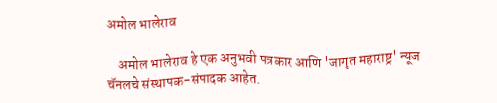अमोल भालेराव

    अमोल भालेराव हे एक अनुभवी पत्रकार आणि 'जागृत महाराष्ट्र' न्यूज चॅनलचे संस्थापक-संपादक आहेत.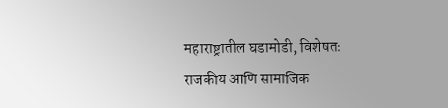महाराष्ट्रातील घडामोडी, विशेषतः राजकीय आणि सामाजिक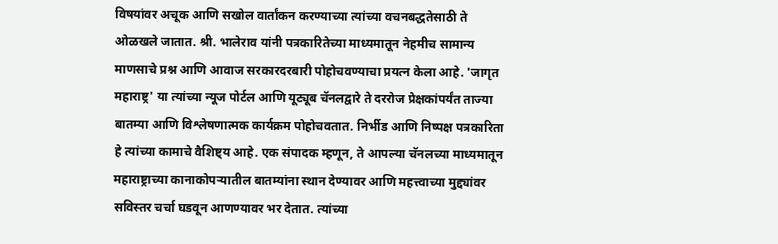विषयांवर अचूक आणि सखोल वार्तांकन करण्याच्या त्यांच्या वचनबद्धतेसाठी ते ओळखले जातात. श्री. भालेराव यांनी पत्रकारितेच्या माध्यमातून नेहमीच सामान्य माणसाचे प्रश्न आणि आवाज सरकारदरबारी पोहोचवण्याचा प्रयत्न केला आहे. 'जागृत महाराष्ट्र' या त्यांच्या न्यूज पोर्टल आणि यूट्यूब चॅनलद्वारे ते दररोज प्रेक्षकांपर्यंत ताज्या बातम्या आणि विश्लेषणात्मक कार्यक्रम पोहोचवतात. निर्भीड आणि निष्पक्ष पत्रकारिता हे त्यांच्या कामाचे वैशिष्ट्य आहे. एक संपादक म्हणून, ते आपल्या चॅनलच्या माध्यमातून महाराष्ट्राच्या कानाकोपऱ्यातील बातम्यांना स्थान देण्यावर आणि महत्त्वाच्या मुद्द्यांवर सविस्तर चर्चा घडवून आणण्यावर भर देतात. त्यांच्या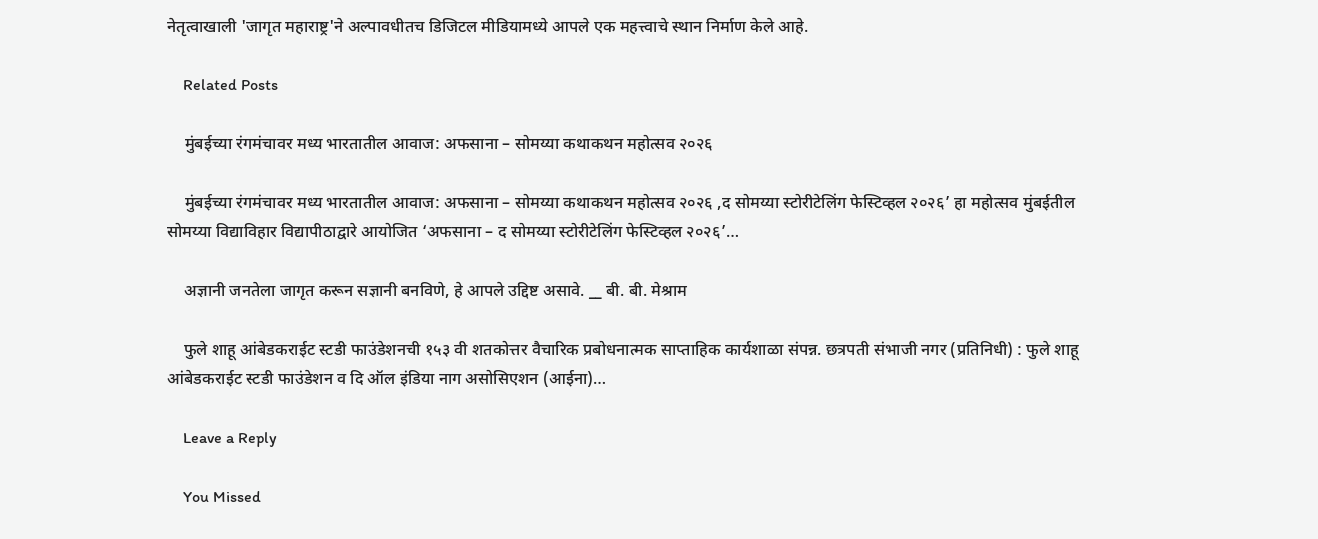नेतृत्वाखाली 'जागृत महाराष्ट्र'ने अल्पावधीतच डिजिटल मीडियामध्ये आपले एक महत्त्वाचे स्थान निर्माण केले आहे.

    Related Posts

    मुंबईच्या रंगमंचावर मध्य भारतातील आवाज: अफसाना – सोमय्या कथाकथन महोत्सव २०२६

    मुंबईच्या रंगमंचावर मध्य भारतातील आवाज: अफसाना – सोमय्या कथाकथन महोत्सव २०२६ ,द सोमय्या स्टोरीटेलिंग फेस्टिव्हल २०२६’ हा महोत्सव मुंबईतील सोमय्या विद्याविहार विद्यापीठाद्वारे आयोजित ‘अफसाना – द सोमय्या स्टोरीटेलिंग फेस्टिव्हल २०२६’…

    अज्ञानी जनतेला जागृत करून सज्ञानी बनविणे, हे आपले उद्दिष्ट असावे. __ बी. बी. मेश्राम

    फुले शाहू आंबेडकराईट स्टडी फाउंडेशनची १५३ वी शतकोत्तर वैचारिक प्रबोधनात्मक साप्ताहिक कार्यशाळा संपन्न. छत्रपती संभाजी नगर (प्रतिनिधी) : फुले शाहू आंबेडकराईट स्टडी फाउंडेशन व दि ऑल इंडिया नाग असोसिएशन (आईना)…

    Leave a Reply

    You Missed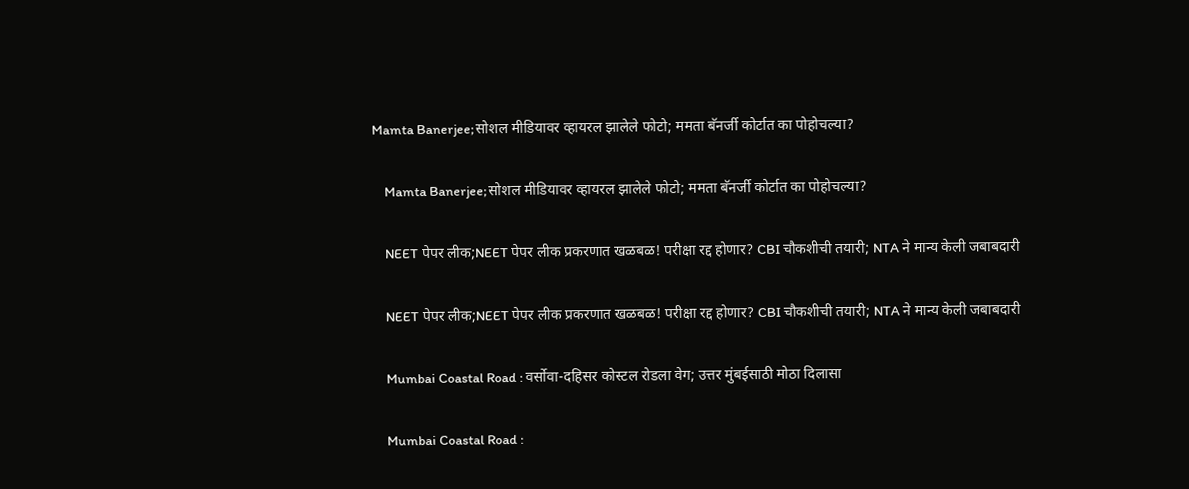Mamta Banerjee;सोशल मीडियावर व्हायरल झालेले फोटो; ममता बॅनर्जी कोर्टात का पोहोचल्या?

    Mamta Banerjee;सोशल मीडियावर व्हायरल झालेले फोटो; ममता बॅनर्जी कोर्टात का पोहोचल्या?

    NEET पेपर लीक;NEET पेपर लीक प्रकरणात खळबळ! परीक्षा रद्द होणार? CBI चौकशीची तयारी; NTA ने मान्य केली जबाबदारी

    NEET पेपर लीक;NEET पेपर लीक प्रकरणात खळबळ! परीक्षा रद्द होणार? CBI चौकशीची तयारी; NTA ने मान्य केली जबाबदारी

    Mumbai Coastal Road : वर्सोवा-दहिसर कोस्टल रोडला वेग; उत्तर मुंबईसाठी मोठा दिलासा

    Mumbai Coastal Road :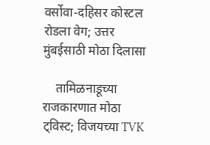वर्सोवा-दहिसर कोस्टल रोडला वेग; उत्तर मुंबईसाठी मोठा दिलासा

    तामिळनाडूच्या राजकारणात मोठा ट्विस्ट; विजयच्या TVK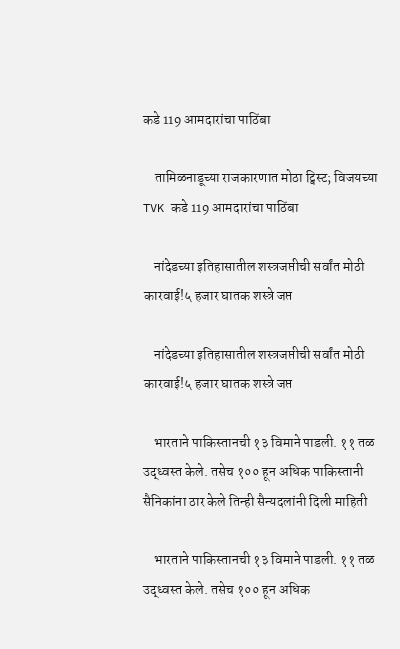कडे 119 आमदारांचा पाठिंबा

    तामिळनाडूच्या राजकारणात मोठा ट्विस्ट; विजयच्या TVK कडे 119 आमदारांचा पाठिंबा

    नांदेडच्या इतिहासातील शस्त्रजप्तीची सर्वांत मोठी कारवाई!५ हजार घातक शस्त्रे जप्त

    नांदेडच्या इतिहासातील शस्त्रजप्तीची सर्वांत मोठी कारवाई!५ हजार घातक शस्त्रे जप्त

    भारताने पाकिस्तानची १३ विमाने पाडली. ११ तळ उद्ध्वस्त केले. तसेच १०० हून अधिक पाकिस्तानी सैनिकांना ठार केले तिन्ही सैन्यदलांनी दिली माहिती

    भारताने पाकिस्तानची १३ विमाने पाडली. ११ तळ उद्ध्वस्त केले. तसेच १०० हून अधिक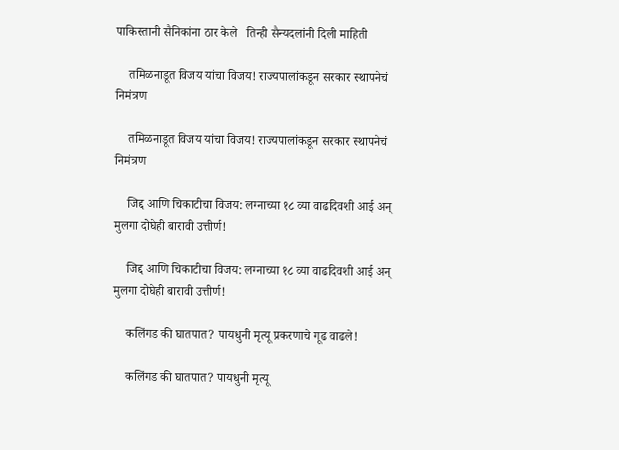पाकिस्तानी सैनिकांना ठार केले   तिन्ही सैन्यदलांनी दिली माहिती

    तमिळनाडूत विजय यांचा विजय! राज्यपालांकडून सरकार स्थापनेचं निमंत्रण

    तमिळनाडूत विजय यांचा विजय! राज्यपालांकडून सरकार स्थापनेचं निमंत्रण

    जिद्द आणि चिकाटीचा विजय: लग्नाच्या १८ व्या वाढदिवशी आई अन् मुलगा दोघेही बारावी उत्तीर्ण!

    जिद्द आणि चिकाटीचा विजय: लग्नाच्या १८ व्या वाढदिवशी आई अन् मुलगा दोघेही बारावी उत्तीर्ण!

    कलिंगड की घातपात? पायधुनी मृत्यू प्रकरणाचे गूढ वाढले!

    कलिंगड की घातपात? पायधुनी मृत्यू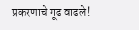प्रकरणाचे गूढ वाढले!